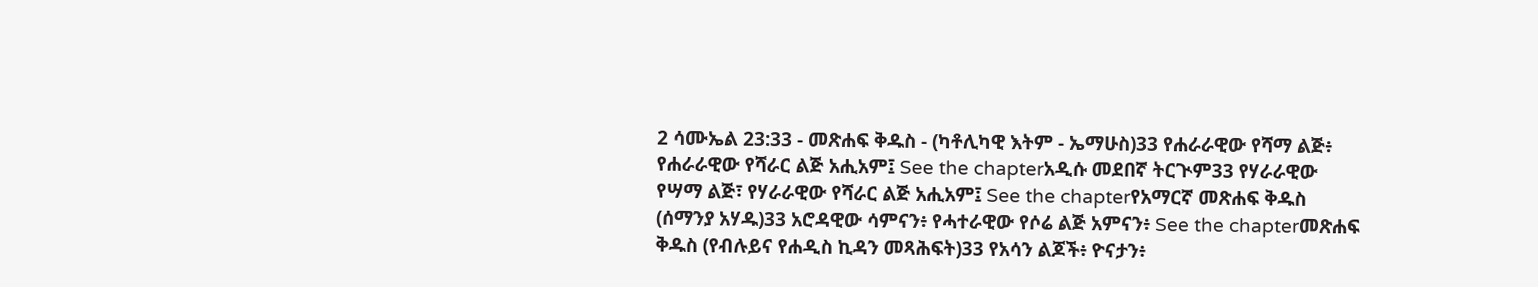2 ሳሙኤል 23:33 - መጽሐፍ ቅዱስ - (ካቶሊካዊ እትም - ኤማሁስ)33 የሐራራዊው የሻማ ልጅ፥ የሐራራዊው የሻራር ልጅ አሒአም፤ See the chapterአዲሱ መደበኛ ትርጒም33 የሃራራዊው የሣማ ልጅ፣ የሃራራዊው የሻራር ልጅ አሒአም፤ See the chapterየአማርኛ መጽሐፍ ቅዱስ (ሰማንያ አሃዱ)33 አሮዳዊው ሳምናን፥ የሓተራዊው የሶሬ ልጅ አምናን፥ See the chapterመጽሐፍ ቅዱስ (የብሉይና የሐዲስ ኪዳን መጻሕፍት)33 የአሳን ልጆች፥ ዮናታን፥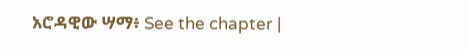አሮዳዊው ሣማ፥ See the chapter |